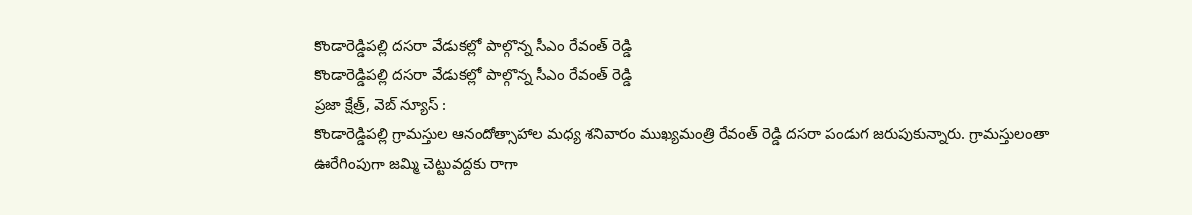కొండారెడ్డిపల్లి దసరా వేడుకల్లో పాల్గొన్న సీఎం రేవంత్ రెడ్డి
కొండారెడ్డిపల్లి దసరా వేడుకల్లో పాల్గొన్న సీఎం రేవంత్ రెడ్డి
ప్రజా క్షేత్ర్, వెబ్ న్యూస్ :
కొండారెడ్డిపల్లి గ్రామస్తుల ఆనందోత్సాహాల మధ్య శనివారం ముఖ్యమంత్రి రేవంత్ రెడ్డి దసరా పండుగ జరుపుకున్నారు. గ్రామస్తులంతా ఊరేగింపుగా జమ్మి చెట్టువద్దకు రాగా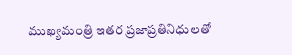ముఖ్యమంత్రి ఇతర ప్రజాప్రతినిధులతో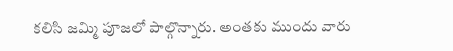కలిసి జమ్మి పూజలో పాల్గొన్నారు. అంతకు ముందు వారు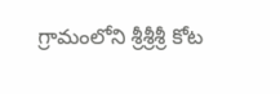గ్రామంలోని శ్రీశ్రీశ్రీ కోట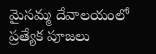మైసమ్మ దేవాలయంలో ప్రత్యేక పూజలు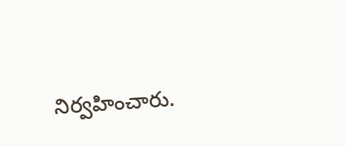నిర్వహించారు.